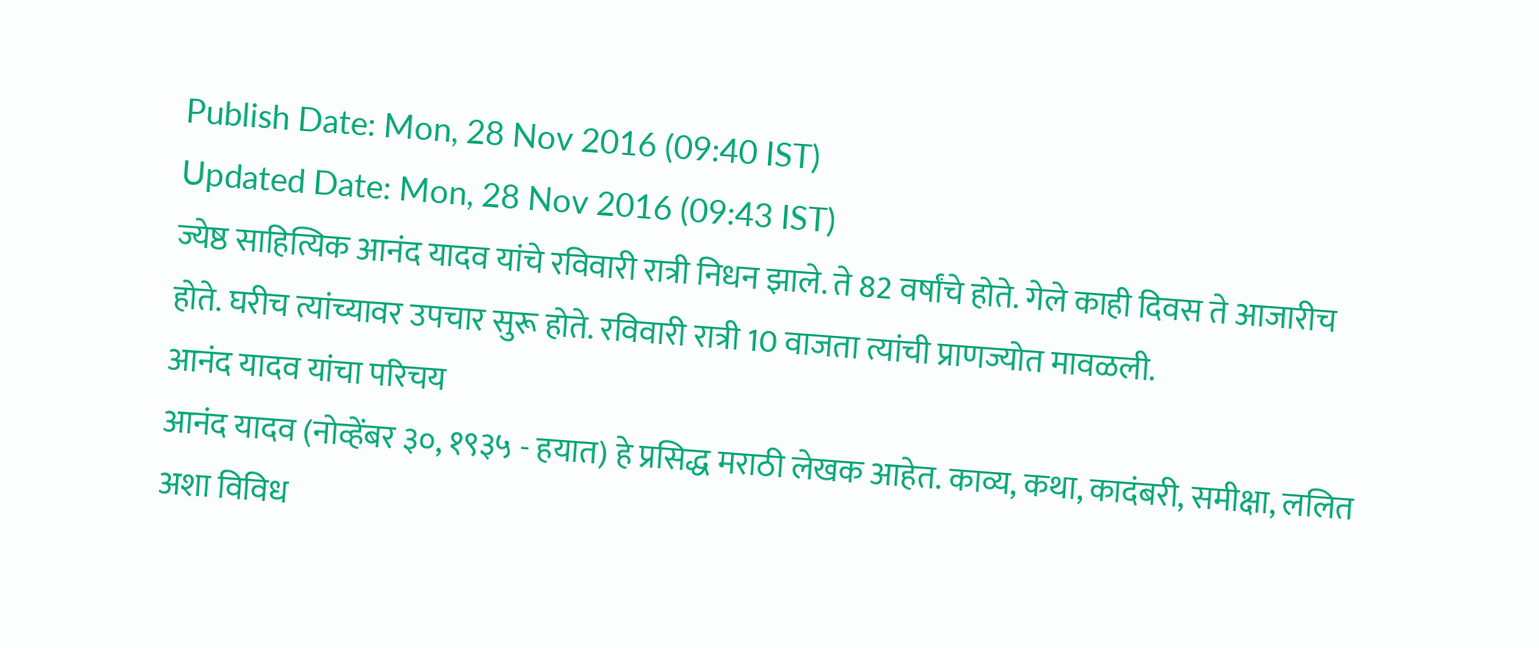Publish Date: Mon, 28 Nov 2016 (09:40 IST)
Updated Date: Mon, 28 Nov 2016 (09:43 IST)
ज्येष्ठ साहित्यिक आनंद यादव यांचे रविवारी रात्री निधन झाले. ते 82 वर्षांचे होते. गेले काही दिवस ते आजारीच होते. घरीच त्यांच्यावर उपचार सुरू होते. रविवारी रात्री 10 वाजता त्यांची प्राणज्योत मावळली.
आनंद यादव यांचा परिचय
आनंद यादव (नोव्हेंबर ३०, १९३५ - हयात) हे प्रसिद्ध मराठी लेखक आहेत. काव्य, कथा, कादंबरी, समीक्षा, ललित अशा विविध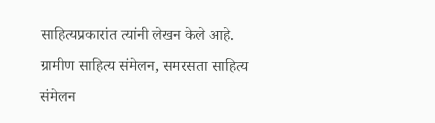साहित्यप्रकारांत त्यांनी लेखन केले आहे. ग्रामीण साहित्य संमेलन, समरसता साहित्य संमेलन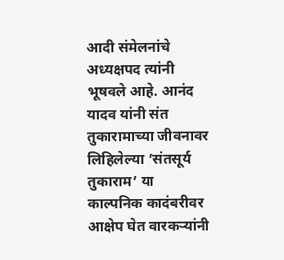आदी संमेलनांचे अध्यक्षपद त्यांनी भूषवले आहे. आनंद यादव यांनी संत तुकारामाच्या जीवनावर लिहिलेल्या ’संतसूर्य तुकाराम’ या काल्पनिक कादंबरीवर आक्षेप घेत वारकऱ्यांनी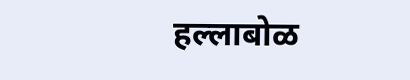हल्लाबोळ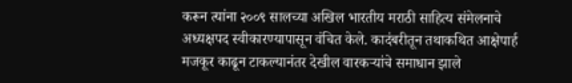करून त्यांना २००९ सालच्या अखिल भारतीय मराठी साहित्य संमेलनाचे अध्यक्षपद स्वीकारण्यापासून वंचित केले. कादंबरीतून तथाकथित आक्षेपार्ह मजकूर काढून टाकल्यानंतर देखील वारकऱ्यांचे समाधान झाले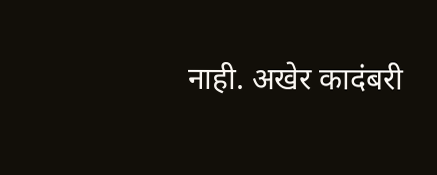नाही. अखेर कादंबरी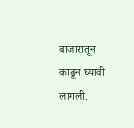बाजारातून काढून घ्यावी लागली.